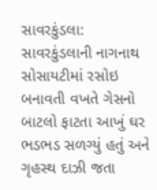સાવરકુંડલા: સાવરકુંડલાની નાગનાથ સોસાયટીમાં રસોઇ બનાવતી વખતે ગેસનો બાટલો ફાટતા આખું ઘર ભડભડ સળગ્યું હતું અને ગૃહસ્થ દાઝી જતા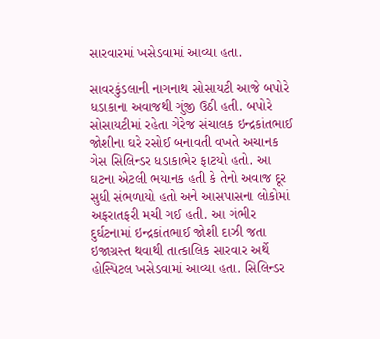સારવારમાં ખસેડવામાં આવ્યા હતા.

સાવરકુંડલાની નાગનાથ સોસાયટી આજે બપોરે ધડાકાના અવાજથી ગુંજી ઉઠી હતી. બપોરે સોસાયટીમાં રહેતા ગેરેજ સંચાલક ઇન્દ્રકાંતભાઈ જોશીના ઘરે રસોઈ બનાવતી વખતે અચાનક ગેસ સિલિન્ડર ધડાકાભેર ફાટયો હતો. આ ઘટના એટલી ભયાનક હતી કે તેનો અવાજ દૂર સુધી સંભળાયો હતો અને આસપાસના લોકોમાં અફરાતફરી મચી ગઈ હતી. આ ગંભીર દુર્ઘટનામાં ઇન્દ્રકાંતભાઈ જોશી દાઝી જતા ઇજાગ્રસ્ત થવાથી તાત્કાલિક સારવાર અર્થે હોસ્પિટલ ખસેડવામાં આવ્યા હતા. સિલિન્ડર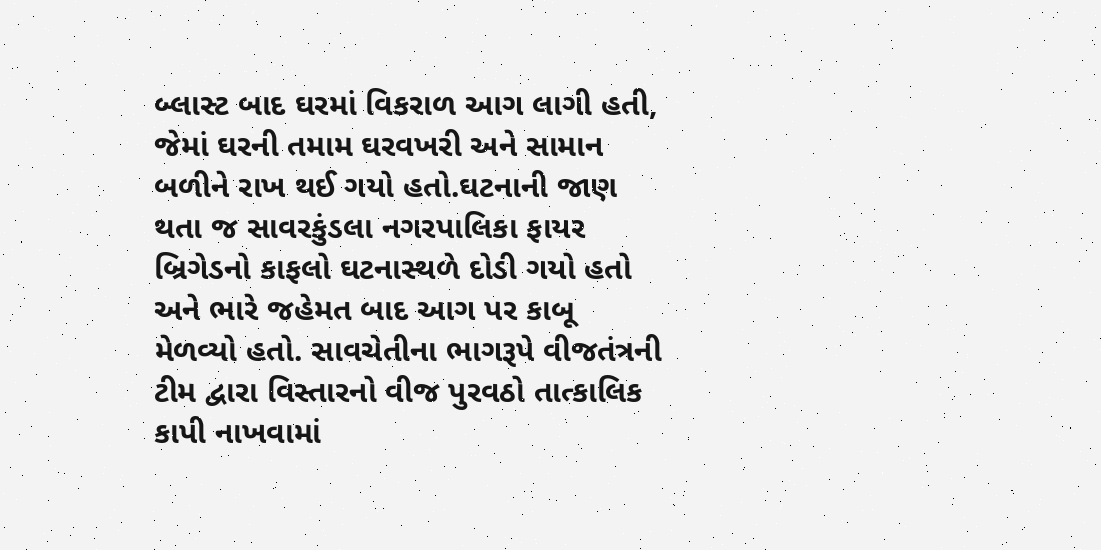બ્લાસ્ટ બાદ ઘરમાં વિકરાળ આગ લાગી હતી, જેમાં ઘરની તમામ ઘરવખરી અને સામાન બળીને રાખ થઈ ગયો હતો.ઘટનાની જાણ થતા જ સાવરકુંડલા નગરપાલિકા ફાયર બ્રિગેડનો કાફલો ઘટનાસ્થળે દોડી ગયો હતો અને ભારે જહેમત બાદ આગ પર કાબૂ મેળવ્યો હતો. સાવચેતીના ભાગરૂપે વીજતંત્રની ટીમ દ્વારા વિસ્તારનો વીજ પુરવઠો તાત્કાલિક કાપી નાખવામાં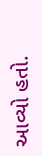આવ્યો હતો.